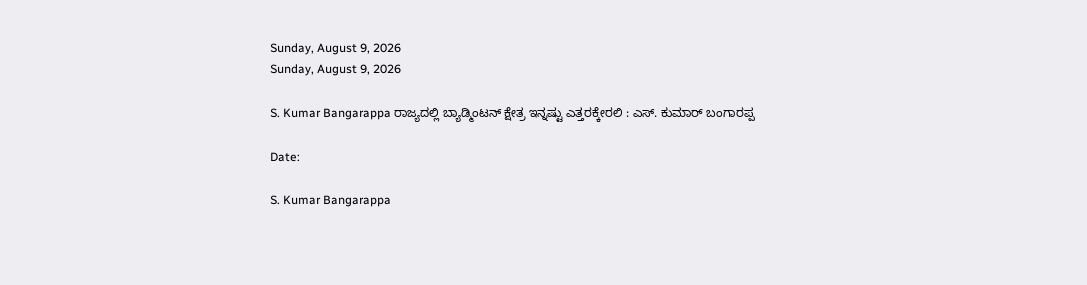Sunday, August 9, 2026
Sunday, August 9, 2026

S. Kumar Bangarappa ರಾಜ್ಯದಲ್ಲಿ ಬ್ಯಾಡ್ಮಿಂಟನ್ ಕ್ಷೇತ್ರ ಇನ್ನಷ್ಟು ಎತ್ತರಕ್ಕೇರಲಿ : ಎಸ್. ಕುಮಾರ್ ಬಂಗಾರಪ್ಪ

Date:

S. Kumar Bangarappa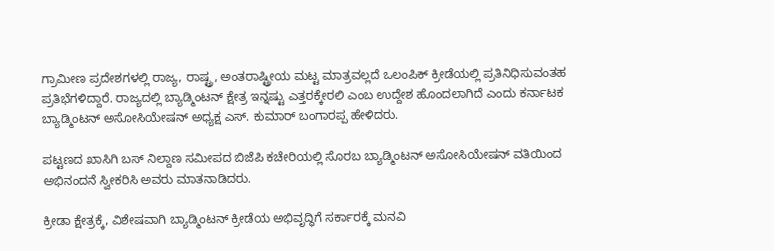ಗ್ರಾಮೀಣ ಪ್ರದೇಶಗಳಲ್ಲಿ ರಾಜ್ಯ, ರಾಷ್ಟ್ರ, ಅಂತರಾಷ್ಟ್ರೀಯ ಮಟ್ಟ ಮಾತ್ರವಲ್ಲದೆ ಒಲಂಪಿಕ್ ಕ್ರೀಡೆಯಲ್ಲಿ ಪ್ರತಿನಿಧಿಸುವಂತಹ ಪ್ರತಿಭೆಗಳಿದ್ದಾರೆ. ರಾಜ್ಯದಲ್ಲಿ ಬ್ಯಾಡ್ಮಿಂಟನ್ ಕ್ಷೇತ್ರ ಇನ್ನಷ್ಟು ಎತ್ತರಕ್ಕೇರಲಿ ಎಂಬ ಉದ್ದೇಶ ಹೊಂದಲಾಗಿದೆ ಎಂದು ಕರ್ನಾಟಕ ಬ್ಯಾಡ್ಮಿಂಟನ್ ಅಸೋಸಿಯೇಷನ್ ಅಧ್ಯಕ್ಷ ಎಸ್. ಕುಮಾರ್ ಬಂಗಾರಪ್ಪ ಹೇಳಿದರು.

ಪಟ್ಟಣದ ಖಾಸಿಗಿ ಬಸ್ ನಿಲ್ದಾಣ ಸಮೀಪದ ಬಿಜೆಪಿ ಕಚೇರಿಯಲ್ಲಿ ಸೊರಬ ಬ್ಯಾಡ್ಮಿಂಟನ್ ಅಸೋಸಿಯೇಷನ್ ವತಿಯಿಂದ ಅಭಿನಂದನೆ ಸ್ವೀಕರಿಸಿ ಅವರು ಮಾತನಾಡಿದರು.

ಕ್ರೀಡಾ ಕ್ಷೇತ್ರಕ್ಕೆ, ವಿಶೇಷವಾಗಿ ಬ್ಯಾಡ್ಮಿಂಟನ್ ಕ್ರೀಡೆಯ ಅಭಿವೃದ್ಧಿಗೆ ಸರ್ಕಾರಕ್ಕೆ ಮನವಿ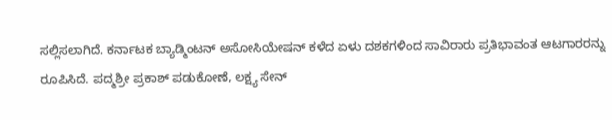ಸಲ್ಲಿಸಲಾಗಿದೆ. ಕರ್ನಾಟಕ ಬ್ಯಾಡ್ಮಿಂಟನ್ ಅಸೋಸಿಯೇಷನ್ ಕಳೆದ ಏಳು ದಶಕಗಳಿಂದ ಸಾವಿರಾರು ಪ್ರತಿಭಾವಂತ ಆಟಗಾರರನ್ನು ರೂಪಿಸಿದೆ. ಪದ್ಮಶ್ರೀ ಪ್ರಕಾಶ್ ಪಡುಕೋಣೆ, ಲಕ್ಷ್ಯ ಸೇನ್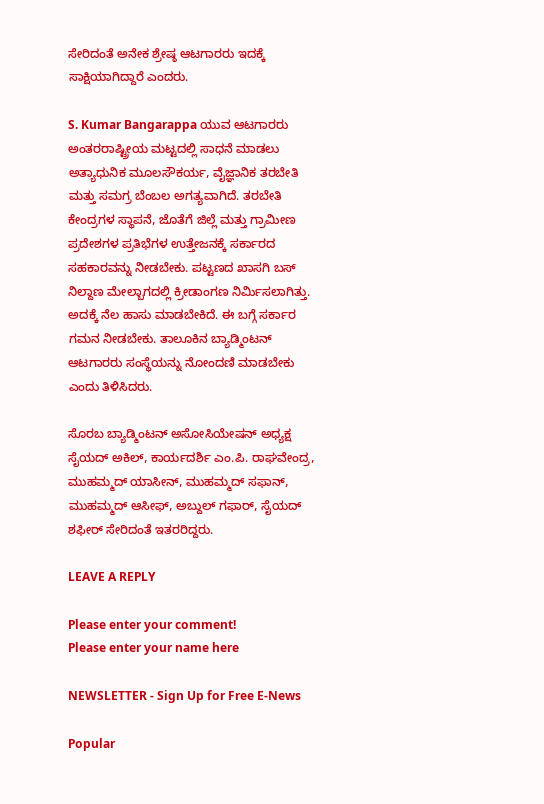ಸೇರಿದಂತೆ ಅನೇಕ ಶ್ರೇಷ್ಠ ಆಟಗಾರರು ಇದಕ್ಕೆ ಸಾಕ್ಷಿಯಾಗಿದ್ದಾರೆ ಎಂದರು.

S. Kumar Bangarappa ಯುವ ಆಟಗಾರರು ಅಂತರರಾಷ್ಟ್ರೀಯ ಮಟ್ಟದಲ್ಲಿ ಸಾಧನೆ ಮಾಡಲು ಅತ್ಯಾಧುನಿಕ ಮೂಲಸೌಕರ್ಯ, ವೈಜ್ಞಾನಿಕ ತರಬೇತಿ ಮತ್ತು ಸಮಗ್ರ ಬೆಂಬಲ ಅಗತ್ಯವಾಗಿದೆ. ತರಬೇತಿ ಕೇಂದ್ರಗಳ ಸ್ಥಾಪನೆ, ಜೊತೆಗೆ ಜಿಲ್ಲೆ ಮತ್ತು ಗ್ರಾಮೀಣ ಪ್ರದೇಶಗಳ ಪ್ರತಿಭೆಗಳ ಉತ್ತೇಜನಕ್ಕೆ ಸರ್ಕಾರದ ಸಹಕಾರವನ್ನು ನೀಡಬೇಕು. ಪಟ್ಟಣದ ಖಾಸಗಿ ಬಸ್ ನಿಲ್ದಾಣ ಮೇಲ್ಬಾಗದಲ್ಲಿ ಕ್ರೀಡಾಂಗಣ ನಿರ್ಮಿಸಲಾಗಿತ್ತು. ಅದಕ್ಕೆ ನೆಲ ಹಾಸು ಮಾಡಬೇಕಿದೆ. ಈ ಬಗ್ಗೆ ಸರ್ಕಾರ ಗಮನ ನೀಡಬೇಕು. ತಾಲೂಕಿನ ಬ್ಯಾಡ್ಮಿಂಟನ್ ಆಟಗಾರರು ಸಂಸ್ಥೆಯನ್ನು ನೋಂದಣಿ ಮಾಡಬೇಕು ಎಂದು ತಿಳಿಸಿದರು.

ಸೊರಬ ಬ್ಯಾಡ್ಮಿಂಟನ್ ಅಸೋಸಿಯೇಷನ್ ಅಧ್ಯಕ್ಷ ಸೈಯದ್ ಅಕಿಲ್, ಕಾರ್ಯದರ್ಶಿ ಎಂ.ಪಿ. ರಾಘವೇಂದ್ರ, ಮುಹಮ್ಮದ್ ಯಾಸೀನ್, ಮುಹಮ್ಮದ್ ಸಫಾನ್, ಮುಹಮ್ಮದ್ ಆಸೀಫ್, ಅಬ್ದುಲ್ ಗಫಾರ್, ಸೈಯದ್ ಶಫೀರ್ ಸೇರಿದಂತೆ ಇತರರಿದ್ದರು.

LEAVE A REPLY

Please enter your comment!
Please enter your name here

NEWSLETTER - Sign Up for Free E-News

Popular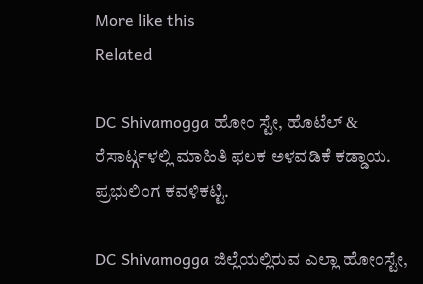More like this
Related

DC Shivamogga ಹೋಂ ಸ್ಟೇ, ಹೊಟೆಲ್ & ರೆಸಾರ್ಟ್ಗಳಲ್ಲಿ ಮಾಹಿತಿ ಫಲಕ ಅಳವಡಿಕೆ ಕಡ್ಡಾಯ. ಪ್ರಭುಲಿಂಗ ಕವಳಿಕಟ್ಟಿ.

DC Shivamogga ಜಿಲ್ಲೆಯಲ್ಲಿರುವ ಎಲ್ಲಾ ಹೋಂಸ್ಟೇ,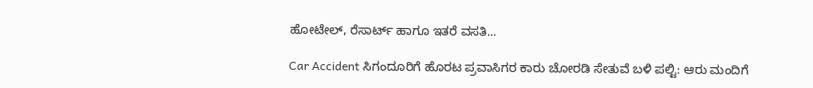ಹೋಟೇಲ್, ರೆಸಾರ್ಟ್ ಹಾಗೂ ಇತರೆ ವಸತಿ...

Car Accident ಸಿಗಂದೂರಿಗೆ ಹೊರಟ ಪ್ರವಾಸಿಗರ ಕಾರು ಚೋರಡಿ ಸೇತುವೆ ಬಳಿ ಪಲ್ಟಿ: ಆರು ಮಂದಿಗೆ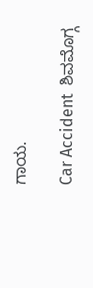ಗಾಯ.

Car Accident  ಶಿವಮೊಗ್ಗ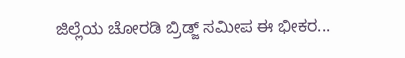ಜಿಲ್ಲೆಯ ಚೋರಡಿ ಬ್ರಿಡ್ಜ್ ಸಮೀಪ ಈ ಭೀಕರ...